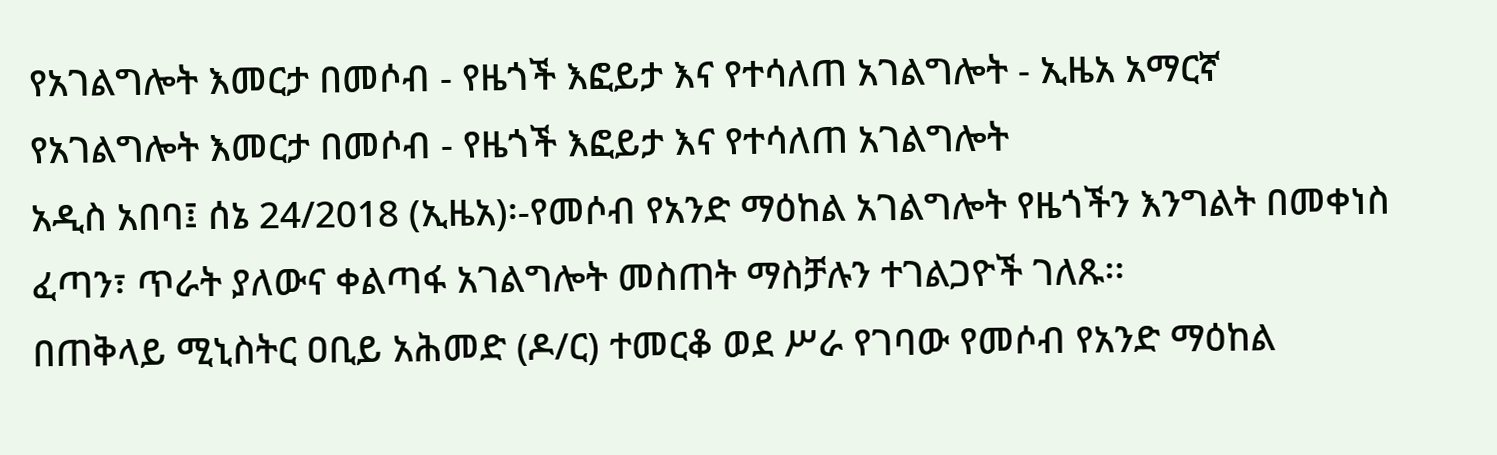የአገልግሎት እመርታ በመሶብ - የዜጎች እፎይታ እና የተሳለጠ አገልግሎት - ኢዜአ አማርኛ
የአገልግሎት እመርታ በመሶብ - የዜጎች እፎይታ እና የተሳለጠ አገልግሎት
አዲስ አበባ፤ ሰኔ 24/2018 (ኢዜአ)፡-የመሶብ የአንድ ማዕከል አገልግሎት የዜጎችን እንግልት በመቀነስ ፈጣን፣ ጥራት ያለውና ቀልጣፋ አገልግሎት መስጠት ማስቻሉን ተገልጋዮች ገለጹ፡፡
በጠቅላይ ሚኒስትር ዐቢይ አሕመድ (ዶ/ር) ተመርቆ ወደ ሥራ የገባው የመሶብ የአንድ ማዕከል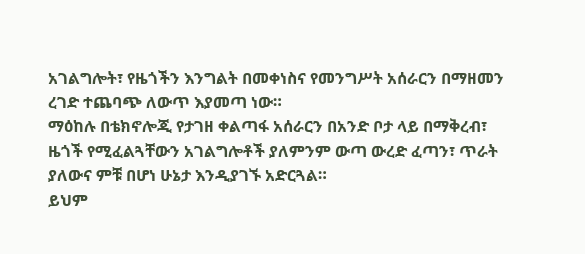አገልግሎት፣ የዜጎችን እንግልት በመቀነስና የመንግሥት አሰራርን በማዘመን ረገድ ተጨባጭ ለውጥ እያመጣ ነው።
ማዕከሉ በቴክኖሎጂ የታገዘ ቀልጣፋ አሰራርን በአንድ ቦታ ላይ በማቅረብ፣ ዜጎች የሚፈልጓቸውን አገልግሎቶች ያለምንም ውጣ ውረድ ፈጣን፣ ጥራት ያለውና ምቹ በሆነ ሁኔታ እንዲያገኙ አድርጓል።
ይህም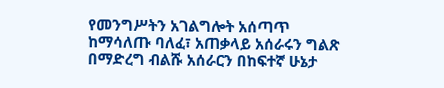የመንግሥትን አገልግሎት አሰጣጥ ከማሳለጡ ባለፈ፣ አጠቃላይ አሰራሩን ግልጽ በማድረግ ብልሹ አሰራርን በከፍተኛ ሁኔታ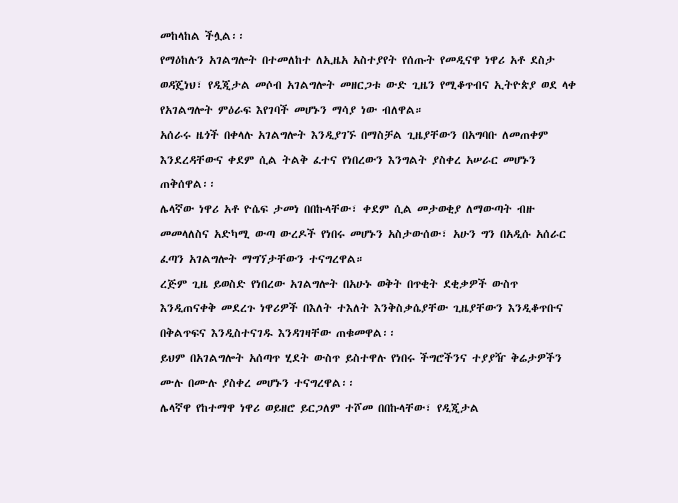መከላከል ችሏል፡፡
የማዕከሉን አገልግሎት በተመለከተ ለኢዜአ አስተያየት የሰጡት የመዲናዋ ነዋሪ አቶ ደስታ ወዳጄነህ፣ የዲጂታል መሶብ አገልግሎት መዘርጋቱ ውድ ጊዜን የሚቆጥብና ኢትዮጵያ ወደ ላቀ የአገልግሎት ምዕራፍ እየገባች መሆኑን ማሳያ ነው ብለዋል።
አሰራሩ ዜጎች በቀላሉ አገልግሎት እንዲያገኙ በማስቻል ጊዜያቸውን በአግባቡ ለመጠቀም እንደረዳቸውና ቀደም ሲል ትልቅ ፈተና የነበረውን እንግልት ያስቀረ አሠራር መሆኑን ጠቅሰዋል፡፡
ሌላኛው ነዋሪ አቶ ዮሴፍ ታመነ በበኩላቸው፣ ቀደም ሲል መታወቂያ ለማውጣት ብዙ መመላለስና አድካሚ ውጣ ውረዶች የነበሩ መሆኑን አስታውሰው፣ አሁን ግን በአዲሱ አሰራር ፈጣን አገልግሎት ማግኘታቸውን ተናግረዋል።
ረጅም ጊዜ ይወስድ የነበረው አገልግሎት በአሁኑ ወቅት በጥቂት ደቂቃዎች ውስጥ እንዲጠናቀቅ መደረጉ ነዋሪዎች በእለት ተእለት እንቅስቃሴያቸው ጊዜያቸውን እንዲቆጥቡና በቅልጥፍና እንዲስተናገዱ እንዳገዛቸው ጠቁመዋል፡፡
ይህም በአገልግሎት አሰጣጥ ሂደት ውስጥ ይስተዋሉ የነበሩ ችግሮችንና ተያያዥ ቅሬታዎችን ሙሉ በሙሉ ያስቀረ መሆኑን ተናግረዋል፡፡
ሌላኛዋ የከተማዋ ነዋሪ ወይዘሮ ይርጋለም ተሾመ በበኩላቸው፣ የዲጂታል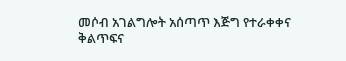መሶብ አገልግሎት አሰጣጥ እጅግ የተራቀቀና ቅልጥፍና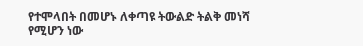የተሞላበት በመሆኑ ለቀጣዩ ትውልድ ትልቅ መነሻ የሚሆን ነው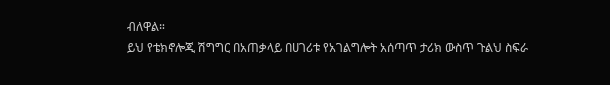ብለዋል።
ይህ የቴክኖሎጂ ሽግግር በአጠቃላይ በሀገሪቱ የአገልግሎት አሰጣጥ ታሪክ ውስጥ ጉልህ ስፍራ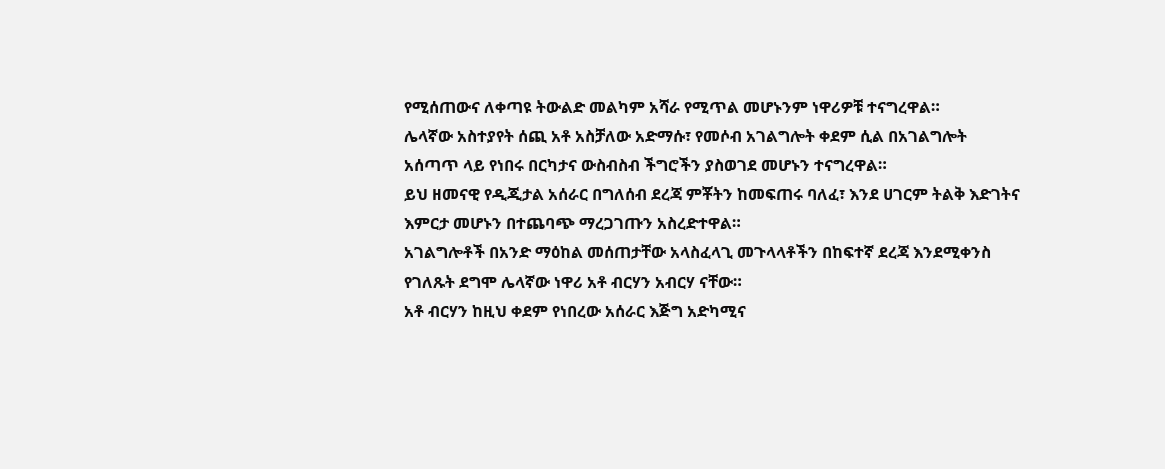የሚሰጠውና ለቀጣዩ ትውልድ መልካም አሻራ የሚጥል መሆኑንም ነዋሪዎቹ ተናግረዋል።
ሌላኛው አስተያየት ሰጪ አቶ አስቻለው አድማሱ፣ የመሶብ አገልግሎት ቀደም ሲል በአገልግሎት አሰጣጥ ላይ የነበሩ በርካታና ውስብስብ ችግሮችን ያስወገደ መሆኑን ተናግረዋል።
ይህ ዘመናዊ የዲጂታል አሰራር በግለሰብ ደረጃ ምቾትን ከመፍጠሩ ባለፈ፣ እንደ ሀገርም ትልቅ እድገትና እምርታ መሆኑን በተጨባጭ ማረጋገጡን አስረድተዋል።
አገልግሎቶች በአንድ ማዕከል መሰጠታቸው አላስፈላጊ መጉላላቶችን በከፍተኛ ደረጃ እንደሚቀንስ የገለጹት ደግሞ ሌላኛው ነዋሪ አቶ ብርሃን አብርሃ ናቸው።
አቶ ብርሃን ከዚህ ቀደም የነበረው አሰራር እጅግ አድካሚና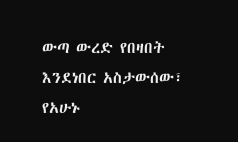ውጣ ውረድ የበዛበት እንደነበር አስታውሰው፣ የአሁኑ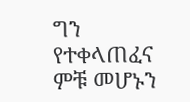ግን የተቀላጠፈና ምቹ መሆኑን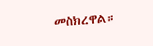መስክረዋል።